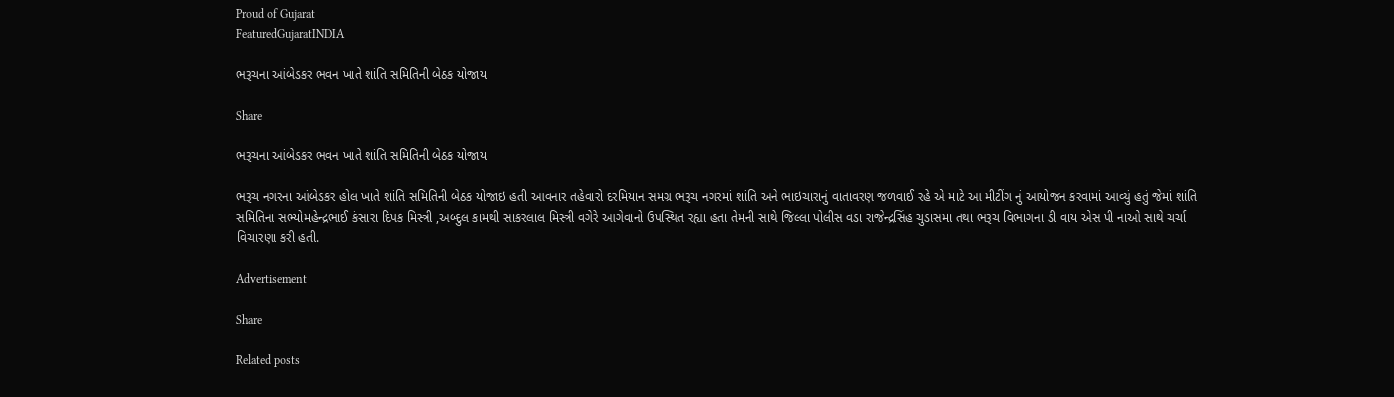Proud of Gujarat
FeaturedGujaratINDIA

ભરૂચના આંબેડકર ભવન ખાતે શાંતિ સમિતિની બેઠક યોજાય

Share

ભરૂચના આંબેડકર ભવન ખાતે શાંતિ સમિતિની બેઠક યોજાય

ભરૂચ નગરના આંબેડકર હોલ ખાતે શાંતિ સમિતિની બેઠક યોજાઇ હતી આવનાર તહેવારો દરમિયાન સમગ્ર ભરૂચ નગરમાં શાંતિ અને ભાઇચારાનું વાતાવરણ જળવાઈ રહે એ માટે આ મીટીંગ નું આયોજન કરવામાં આવ્યું હતું જેમાં શાંતિ સમિતિના સભ્યોમહેન્દ્રભાઈ કંસારા દિપક મિસ્ત્રી ,અબ્દુલ કામથી સાકરલાલ મિસ્ત્રી વગેરે આગેવાનો ઉપસ્થિત રહ્યા હતા તેમની સાથે જિલ્લા પોલીસ વડા રાજેન્દ્રસિંહ ચુડાસમા તથા ભરૂચ વિભાગના ડી વાય એસ પી નાઓ સાથે ચર્ચા વિચારણા કરી હતી.

Advertisement

Share

Related posts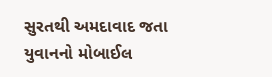સુરતથી અમદાવાદ જતા યુવાનનો મોબાઈલ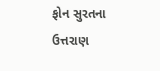ફોન સુરતના ઉત્તરાણ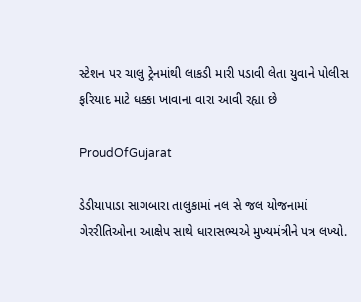સ્ટેશન પર ચાલુ ટ્રેનમાંથી લાકડી મારી પડાવી લેતા યુવાને પોલીસ ફરિયાદ માટે ધક્કા ખાવાના વારા આવી રહ્યા છે

ProudOfGujarat

ડેડીયાપાડા સાગબારા તાલુકામાં નલ સે જલ યોજનામાં ગેરરીતિઓના આક્ષેપ સાથે ધારાસભ્યએ મુખ્યમંત્રીને પત્ર લખ્યો.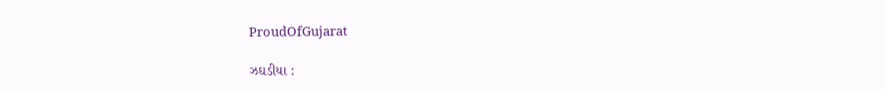ProudOfGujarat

ઝઘડીયા :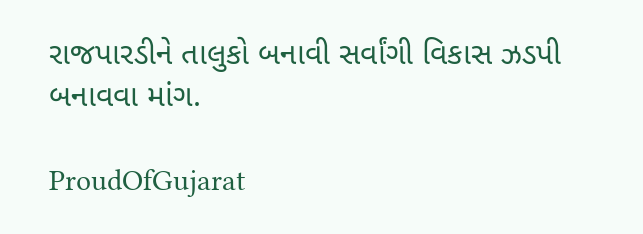રાજપારડીને તાલુકો બનાવી સર્વાંગી વિકાસ ઝડપી બનાવવા માંગ.

ProudOfGujarat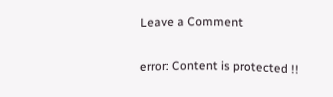Leave a Comment

error: Content is protected !!